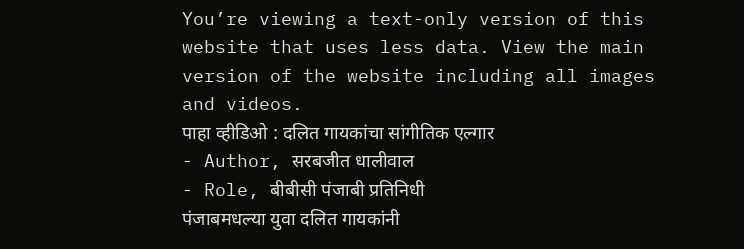You’re viewing a text-only version of this website that uses less data. View the main version of the website including all images and videos.
पाहा व्हीडिओ : दलित गायकांचा सांगीतिक एल्गार
- Author, सरबजीत धालीवाल
- Role, बीबीसी पंजाबी प्रतिनिधी
पंजाबमधल्या युवा दलित गायकांनी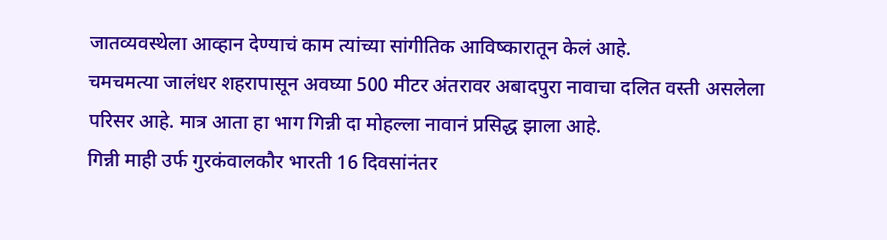जातव्यवस्थेला आव्हान देण्याचं काम त्यांच्या सांगीतिक आविष्कारातून केलं आहे.
चमचमत्या जालंधर शहरापासून अवघ्या 500 मीटर अंतरावर अबादपुरा नावाचा दलित वस्ती असलेला परिसर आहे. मात्र आता हा भाग गिन्नी दा मोहल्ला नावानं प्रसिद्ध झाला आहे.
गिन्नी माही उर्फ गुरकंवालकौर भारती 16 दिवसांनंतर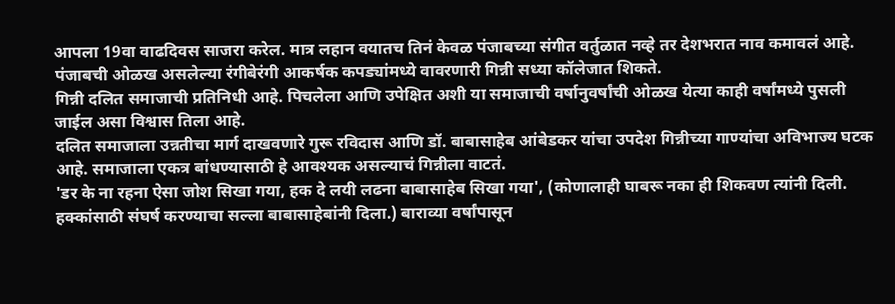आपला 19वा वाढदिवस साजरा करेल. मात्र लहान वयातच तिनं केवळ पंजाबच्या संगीत वर्तुळात नव्हे तर देशभरात नाव कमावलं आहे.
पंजाबची ओळख असलेल्या रंगीबेरंगी आकर्षक कपड्यांमध्ये वावरणारी गिन्नी सध्या कॉलेजात शिकते.
गिन्नी दलित समाजाची प्रतिनिधी आहे. पिचलेला आणि उपेक्षित अशी या समाजाची वर्षानुवर्षांची ओळख येत्या काही वर्षांमध्ये पुसली जाईल असा विश्वास तिला आहे.
दलित समाजाला उन्नतीचा मार्ग दाखवणारे गुरू रविदास आणि डॉ. बाबासाहेब आंबेडकर यांचा उपदेश गिन्नीच्या गाण्यांचा अविभाज्य घटक आहे. समाजाला एकत्र बांधण्यासाठी हे आवश्यक असल्याचं गिन्नीला वाटतं.
'डर के ना रहना ऐसा जोश सिखा गया, हक दे लयी लढना बाबासाहेब सिखा गया', (कोणालाही घाबरू नका ही शिकवण त्यांनी दिली. हक्कांसाठी संघर्ष करण्याचा सल्ला बाबासाहेबांनी दिला.) बाराव्या वर्षांपासून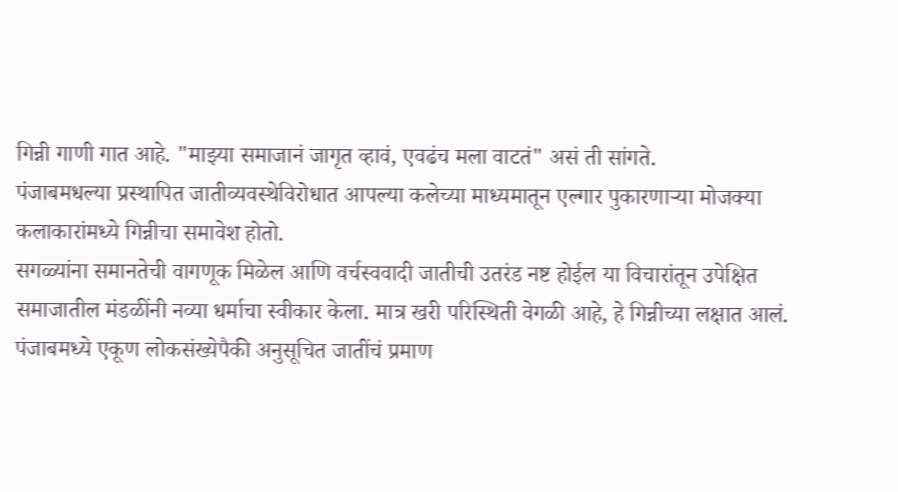गिन्नी गाणी गात आहे. "माझ्या समाजानं जागृत व्हावं, एवढंच मला वाटतं" असं ती सांगते.
पंजाबमधल्या प्रस्थापित जातीव्यवस्थेविरोधात आपल्या कलेच्या माध्यमातून एल्गार पुकारणाऱ्या मोजक्या कलाकारांमध्ये गिन्नीचा समावेश होतो.
सगळ्यांना समानतेची वागणूक मिळेल आणि वर्चस्ववादी जातीची उतरंड नष्ट होईल या विचारांतून उपेक्षित समाजातील मंडळींनी नव्या धर्माचा स्वीकार केला. मात्र खरी परिस्थिती वेगळी आहे, हे गिन्नीच्या लक्षात आलं.
पंजाबमध्ये एकूण लोकसंख्येपैकी अनुसूचित जातींचं प्रमाण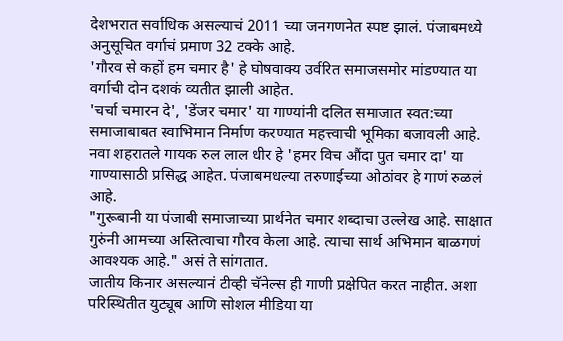देशभरात सर्वाधिक असल्याचं 2011 च्या जनगणनेत स्पष्ट झालं. पंजाबमध्ये अनुसूचित वर्गाचं प्रमाण 32 टक्के आहे.
'गौरव से कहों हम चमार है' हे घोषवाक्य उर्वरित समाजसमोर मांडण्यात या वर्गाची दोन दशकं व्यतीत झाली आहेत.
'चर्चा चमारन दे', 'डेंजर चमार' या गाण्यांनी दलित समाजात स्वत:च्या समाजाबाबत स्वाभिमान निर्माण करण्यात महत्त्वाची भूमिका बजावली आहे.
नवा शहरातले गायक रुल लाल धीर हे 'हमर विच औंदा पुत चमार दा' या गाण्यासाठी प्रसिद्ध आहेत. पंजाबमधल्या तरुणाईच्या ओठांवर हे गाणं रुळलं आहे.
"गुरूबानी या पंजाबी समाजाच्या प्रार्थनेत चमार शब्दाचा उल्लेख आहे. साक्षात गुरुंनी आमच्या अस्तित्वाचा गौरव केला आहे. त्याचा सार्थ अभिमान बाळगणं आवश्यक आहे." असं ते सांगतात.
जातीय किनार असल्यानं टीव्ही चॅनेल्स ही गाणी प्रक्षेपित करत नाहीत. अशा परिस्थितीत युट्यूब आणि सोशल मीडिया या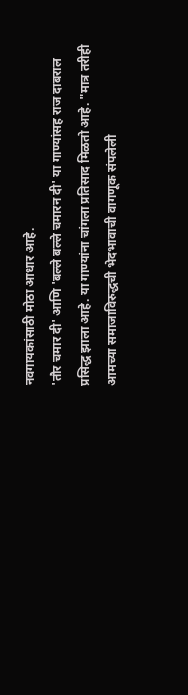नवगायकांसाठी मोठा आधार आहे.
'तौर चमार दी' आणि 'बल्ले बल्ले चमारन दी' या गाण्यांसह राज दाबराल प्रसिद्ध झाला आहे. या गाण्यांना चांगला प्रतिसाद मिळतो आहे. "मात्र तरीही आमच्या समाजाविरुद्धची भेदभावाची वागणूक संपलेली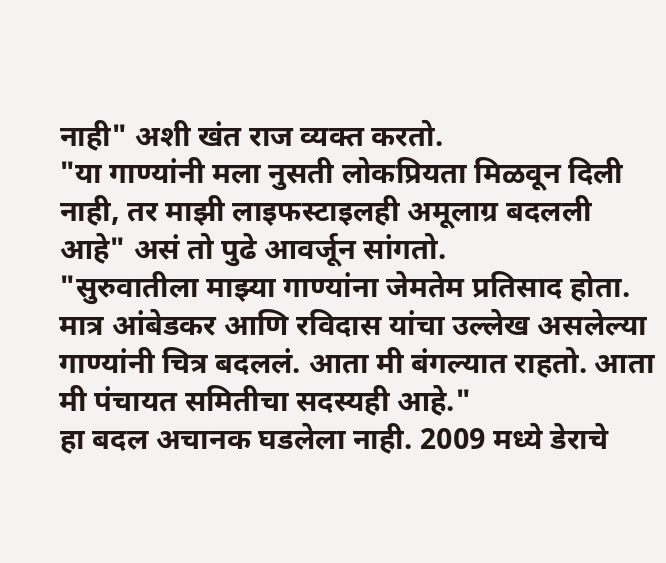नाही" अशी खंत राज व्यक्त करतो.
"या गाण्यांनी मला नुसती लोकप्रियता मिळवून दिली नाही, तर माझी लाइफस्टाइलही अमूलाग्र बदलली आहे" असं तो पुढे आवर्जून सांगतो.
"सुरुवातीला माझ्या गाण्यांना जेमतेम प्रतिसाद होता. मात्र आंबेडकर आणि रविदास यांचा उल्लेख असलेल्या गाण्यांनी चित्र बदललं. आता मी बंगल्यात राहतो. आता मी पंचायत समितीचा सदस्यही आहे."
हा बदल अचानक घडलेला नाही. 2009 मध्ये डेराचे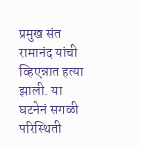प्रमुख संत रामानंद यांची व्हिएन्नात हत्या झाली. या घटनेनं सगळी परिस्थिती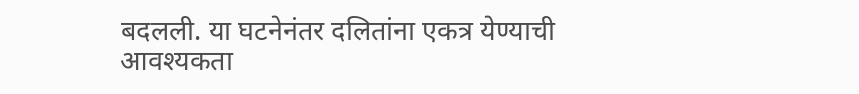बदलली. या घटनेनंतर दलितांना एकत्र येण्याची आवश्यकता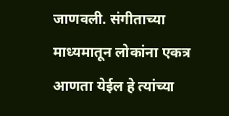जाणवली. संगीताच्या माध्यमातून लोकांना एकत्र आणता येईल हे त्यांच्या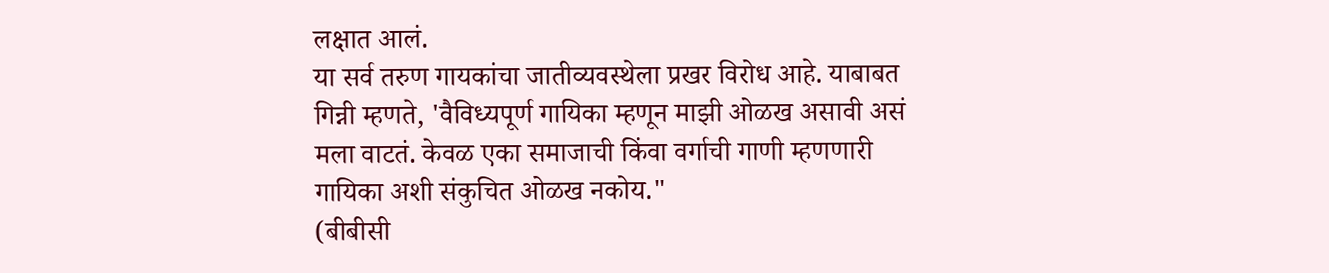लक्षात आलं.
या सर्व तरुण गायकांचा जातीव्यवस्थेला प्रखर विरोध आहे. याबाबत गिन्नी म्हणते, 'वैविध्यपूर्ण गायिका म्हणून माझी ओळख असावी असं मला वाटतं. केवळ एका समाजाची किंवा वर्गाची गाणी म्हणणारी गायिका अशी संकुचित ओळख नकोय."
(बीबीसी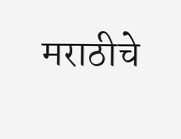मराठीचे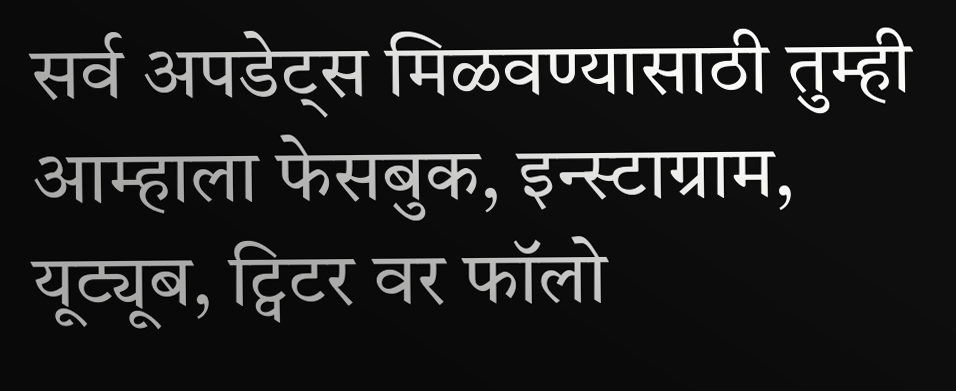सर्व अपडेट्स मिळवण्यासाठी तुम्ही आम्हाला फेसबुक, इन्स्टाग्राम, यूट्यूब, ट्विटर वर फॉलो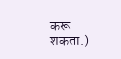करू शकता.)